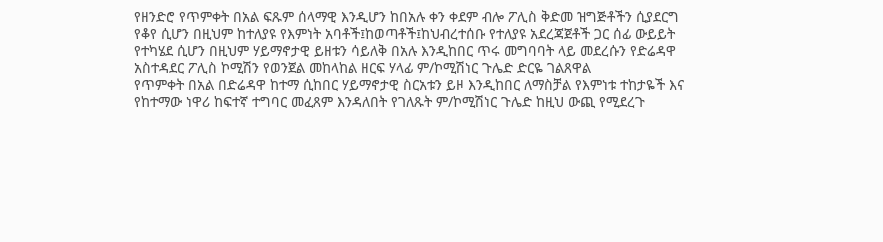የዘንድሮ የጥምቀት በአል ፍጹም ሰላማዊ እንዲሆን ከበአሉ ቀን ቀደም ብሎ ፖሊስ ቅድመ ዝግጅቶችን ሲያደርግ የቆየ ሲሆን በዚህም ከተለያዩ የእምነት አባቶች፤ከወጣቶች፤ከህብረተሰቡ የተለያዩ አደረጃጀቶች ጋር ሰፊ ውይይት የተካሄደ ሲሆን በዚህም ሃይማኖታዊ ይዘቱን ሳይለቅ በአሉ እንዲከበር ጥሩ መግባባት ላይ መደረሱን የድሬዳዋ አስተዳደር ፖሊስ ኮሚሽን የወንጀል መከላከል ዘርፍ ሃላፊ ም/ኮሚሽነር ጉሌድ ድርዬ ገልጸዋል
የጥምቀት በአል በድሬዳዋ ከተማ ሲከበር ሃይማኖታዊ ስርአቱን ይዞ እንዲከበር ለማስቻል የእምነቱ ተከታዬች እና የከተማው ነዋሪ ከፍተኛ ተግባር መፈጸም እንዳለበት የገለጹት ም/ኮሚሽነር ጉሌድ ከዚህ ውጪ የሚደረጉ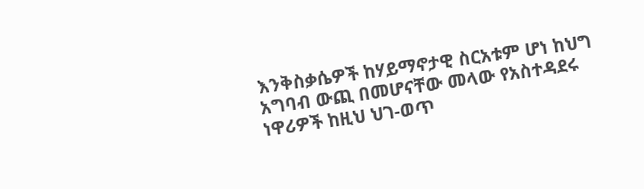እንቅስቃሴዎች ከሃይማኖታዊ ስርአቱም ሆነ ከህግ አግባብ ውጪ በመሆናቸው መላው የአስተዳደሩ ነዋሪዎች ከዚህ ህገ-ወጥ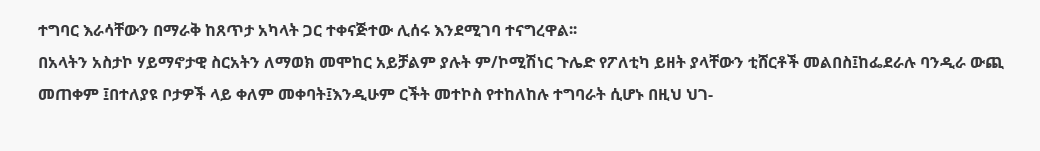ተግባር እራሳቸውን በማራቅ ከጸጥታ አካላት ጋር ተቀናጅተው ሊሰሩ እንደሚገባ ተናግረዋል፡፡
በአላትን አስታኮ ሃይማኖታዊ ስርአትን ለማወክ መሞከር አይቻልም ያሉት ም/ኮሚሽነር ጉሌድ የፖለቲካ ይዘት ያላቸውን ቲሸርቶች መልበስ፤ከፌደራሉ ባንዲራ ውጪ መጠቀም ፤በተለያዩ ቦታዎች ላይ ቀለም መቀባት፤እንዲሁም ርችት መተኮስ የተከለከሉ ተግባራት ሲሆኑ በዚህ ህገ-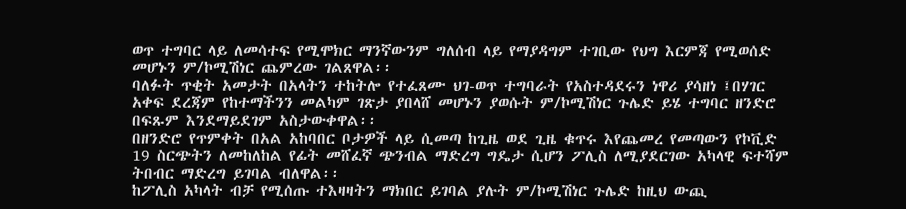ወጥ ተግባር ላይ ለመሳተፍ የሚሞክር ማንኛውንም ግለሰብ ላይ የማያዳግም ተገቢው የህግ እርምጃ የሚወሰድ መሆኑን ም/ኮሚሽነር ጨምረው ገልጸዋል፡፡
ባለፉት ጥቂት አመታት በአላትን ተከትሎ የተፈጸሙ ህገ-ወጥ ተግባራት የአስተዳደሩን ነዋሪ ያሳዘነ ፤በሃገር አቀፍ ደረጃም የከተማችንን መልካም ገጽታ ያበላሸ መሆኑን ያወሱት ም/ኮሚሽነር ጉሌድ ይሄ ተግባር ዘንድሮ በፍጹም እንደማይደገም አስታውቀዋል፡፡
በዘንድሮ የጥምቀት በአል አከባበር ቦታዎች ላይ ሲመጣ ከጊዜ ወደ ጊዜ ቁጥሩ እየጨመረ የመጣውን የኮቪድ 19 ስርጭትን ለመከለከል የፊት መሸፈኛ ጭንብል ማድረግ ግዴታ ሲሆን ፖሊስ ለሚያደርገው አካላዊ ፍተሻም ትበብር ማድረግ ይገባል ብለዋል፡፡
ከፖሊስ አካላት ብቻ የሚሰጡ ተእዛዛትን ማክበር ይገባል ያሉት ም/ኮሚሽነር ጉሌድ ከዚህ ውጪ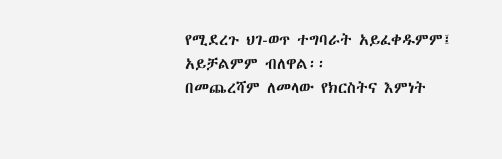የሚደረጉ ህገ-ወጥ ተግባራት አይፈቀዱምም፤ አይቻልምም ብለዋል፡፡
በመጨረሻም ለመላው የክርስትና እምነት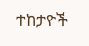ተከታዮች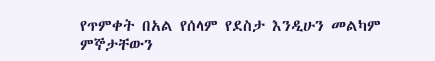የጥምቀት በአል የሰላም የደስታ እንዲሁን መልካም ምኞታቸውን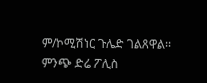ም/ኮሚሽነር ጉሌድ ገልጸዋል፡፡
ምንጭ ድሬ ፖሊስ